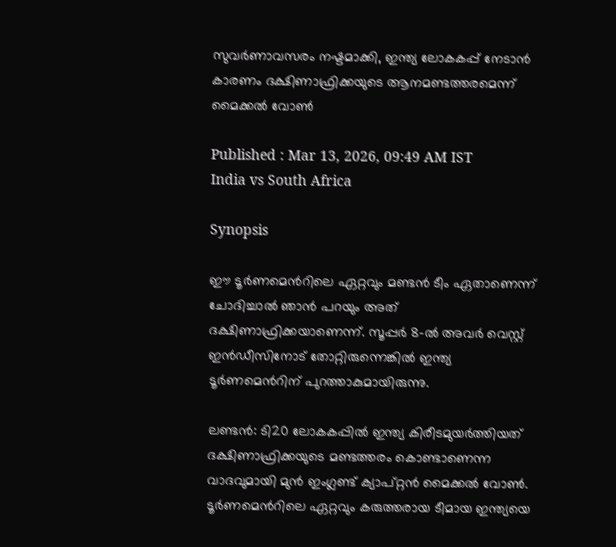സുവര്‍ണാവസരം നഷ്ടമാക്കി, ഇന്ത്യ ലോകകപ്പ് നേടാന്‍ കാരണം ദക്ഷിണാഫ്രിക്കയുടെ ആനമണ്ടത്തരമെന്ന് മൈക്കല്‍ വോണ്‍

Published : Mar 13, 2026, 09:49 AM IST
India vs South Africa

Synopsis

ഈ ടൂർണമെന്‍റിലെ ഏറ്റവും മണ്ടൻ ടീം ഏതാണെന്ന് ചോദിച്ചാൽ ഞാൻ പറയും അത് ദക്ഷിണാഫ്രിക്കയാണെന്ന്. സൂപ്പർ 8-ൽ അവർ വെസ്റ്റ് ഇൻഡീസിനോട് തോറ്റിരുന്നെങ്കിൽ ഇന്ത്യ ടൂർണമെന്‍റിന് പുറത്താകുമായിരുന്നു.

ലണ്ടൻ: ടി20 ലോകകപ്പിൽ ഇന്ത്യ കിരീടമുയർത്തിയത് ദക്ഷിണാഫ്രിക്കയുടെ മണ്ടത്തരം കൊണ്ടാണെന്ന വാദവുമായി മുൻ ഇംഗ്ലണ്ട് ക്യാപ്റ്റൻ മൈക്കൽ വോൺ. ടൂർണമെന്‍റിലെ ഏറ്റവും കരുത്തരായ ടീമായ ഇന്ത്യയെ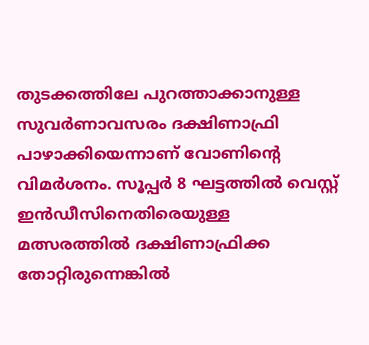തുടക്കത്തിലേ പുറത്താക്കാനുള്ള സുവര്‍ണാവസരം ദക്ഷിണാഫ്രി പാഴാക്കിയെന്നാണ് വോണിന്‍റെ വിമർശനം. സൂപ്പർ 8 ഘട്ടത്തിൽ വെസ്റ്റ് ഇൻഡീസിനെതിരെയുള്ള മത്സരത്തിൽ ദക്ഷിണാഫ്രിക്ക തോറ്റിരുന്നെങ്കിൽ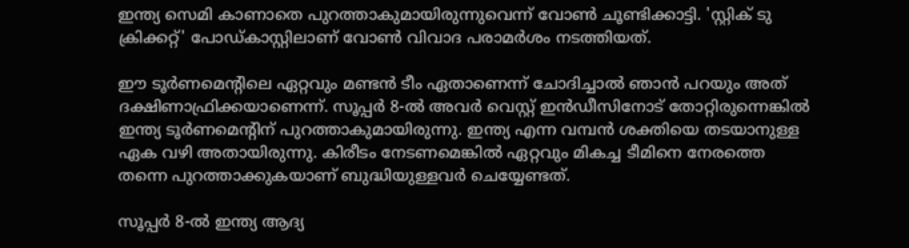ഇന്ത്യ സെമി കാണാതെ പുറത്താകുമായിരുന്നുവെന്ന് വോൺ ചൂണ്ടിക്കാട്ടി. 'സ്റ്റിക് ടു ക്രിക്കറ്റ്' പോഡ്‌കാസ്റ്റിലാണ് വോൺ വിവാദ പരാമര്‍ശം നടത്തിയത്.

ഈ ടൂർണമെന്‍റിലെ ഏറ്റവും മണ്ടൻ ടീം ഏതാണെന്ന് ചോദിച്ചാൽ ഞാൻ പറയും അത് ദക്ഷിണാഫ്രിക്കയാണെന്ന്. സൂപ്പർ 8-ൽ അവർ വെസ്റ്റ് ഇൻഡീസിനോട് തോറ്റിരുന്നെങ്കിൽ ഇന്ത്യ ടൂർണമെന്‍റിന് പുറത്താകുമായിരുന്നു. ഇന്ത്യ എന്ന വമ്പൻ ശക്തിയെ തടയാനുള്ള ഏക വഴി അതായിരുന്നു. കിരീടം നേടണമെങ്കിൽ ഏറ്റവും മികച്ച ടീമിനെ നേരത്തെ തന്നെ പുറത്താക്കുകയാണ് ബുദ്ധിയുള്ളവര്‍ ചെയ്യേണ്ടത്.

സൂപ്പർ 8-ൽ ഇന്ത്യ ആദ്യ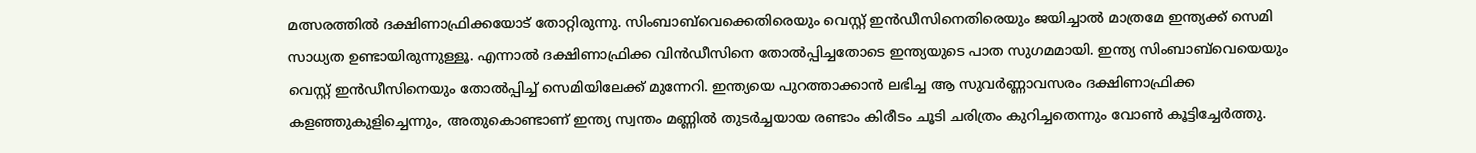മത്സരത്തിൽ ദക്ഷിണാഫ്രിക്കയോട് തോറ്റിരുന്നു. സിംബാബ്‌വെക്കെതിരെയും വെസ്റ്റ് ഇൻഡീസിനെതിരെയും ജയിച്ചാൽ മാത്രമേ ഇന്ത്യക്ക് സെമി സാധ്യത ഉണ്ടായിരുന്നുള്ളൂ. എന്നാൽ ദക്ഷിണാഫ്രിക്ക വിൻഡീസിനെ തോൽപ്പിച്ചതോടെ ഇന്ത്യയുടെ പാത സുഗമമായി. ഇന്ത്യ സിംബാബ്‌വെയെയും വെസ്റ്റ് ഇൻഡീസിനെയും തോൽപ്പിച്ച് സെമിയിലേക്ക് മുന്നേറി. ഇന്ത്യയെ പുറത്താക്കാൻ ലഭിച്ച ആ സുവർണ്ണാവസരം ദക്ഷിണാഫ്രിക്ക കളഞ്ഞുകുളിച്ചെന്നും, അതുകൊണ്ടാണ് ഇന്ത്യ സ്വന്തം മണ്ണിൽ തുടർച്ചയായ രണ്ടാം കിരീടം ചൂടി ചരിത്രം കുറിച്ചതെന്നും വോൺ കൂട്ടിച്ചേർത്തു.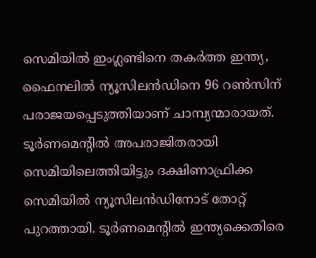സെമിയിൽ ഇംഗ്ലണ്ടിനെ തകർത്ത ഇന്ത്യ, ഫൈനലിൽ ന്യൂസിലൻഡിനെ 96 റൺസിന് പരാജയപ്പെടുത്തിയാണ് ചാമ്പ്യന്മാരായത്. ടൂർണമെന്‍റിൽ അപരാജിതരായി സെമിയിലെത്തിയിട്ടും ദക്ഷിണാഫ്രിക്ക സെമിയിൽ ന്യൂസിലൻഡിനോട് തോറ്റ് പുറത്തായി. ടൂർണമെന്‍റിൽ ഇന്ത്യക്കെതിരെ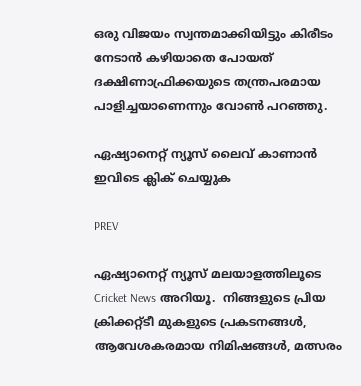ഒരു വിജയം സ്വന്തമാക്കിയിട്ടും കിരീടം നേടാൻ കഴിയാതെ പോയത് ദക്ഷിണാഫ്രിക്കയുടെ തന്ത്രപരമായ പാളിച്ചയാണെന്നും വോൺ പറഞ്ഞു.

ഏഷ്യാനെറ്റ് ന്യൂസ് ലൈവ് കാണാന്‍ ഇവിടെ ക്ലിക് ചെയ്യുക

PREV

ഏഷ്യാനെറ്റ് ന്യൂസ് മലയാളത്തിലൂടെ  Cricket News അറിയൂ.  നിങ്ങളുടെ പ്രിയ ക്രിക്കറ്റ്ടീ മുകളുടെ പ്രകടനങ്ങൾ, ആവേശകരമായ നിമിഷങ്ങൾ, മത്സരം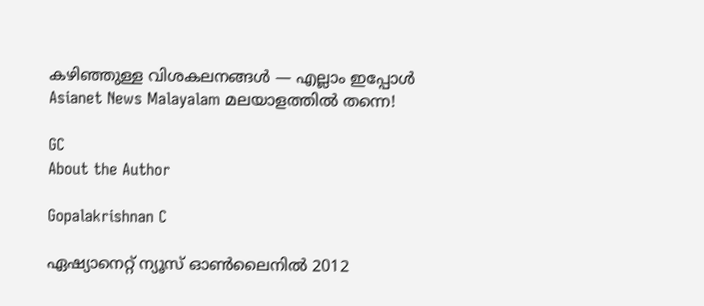കഴിഞ്ഞുള്ള വിശകലനങ്ങൾ — എല്ലാം ഇപ്പോൾ Asianet News Malayalam മലയാളത്തിൽ തന്നെ!

GC
About the Author

Gopalakrishnan C

ഏഷ്യാനെറ്റ് ന്യൂസ് ഓണ്‍ലൈനില്‍ 2012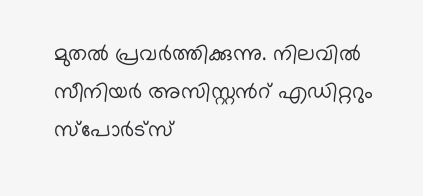മുതല്‍ പ്രവര്‍ത്തിക്കുന്നു. നിലവില്‍ സീനിയര്‍ അസിസ്റ്റന്‍റ് എഡിറ്ററും സ്പോർട്സ്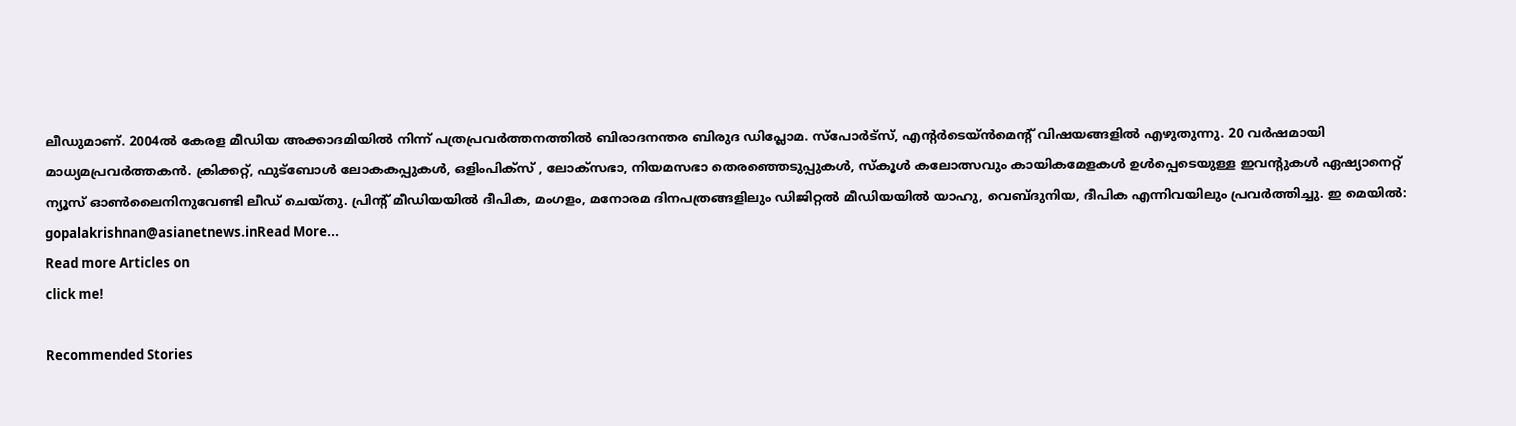ലീഡുമാണ്. 2004ൽ കേരള മീഡിയ അക്കാദമിയില്‍ നിന്ന് പത്രപ്രവര്‍ത്തനത്തില്‍ ബിരാദനന്തര ബിരുദ ഡിപ്ലോമ. സ്പോര്‍ട്സ്, എന്‍റര്‍ടെയ്ൻമെന്‍റ് വിഷയങ്ങളില്‍ എഴുതുന്നു. 20 വര്‍ഷമായി മാധ്യമപ്രവര്‍ത്തകൻ. ക്രിക്കറ്റ്, ഫുട്ബോള്‍ ലോകകപ്പുകൾ, ഒളിംപിക്സ് , ലോക്സഭാ, നിയമസഭാ തെരഞ്ഞെടുപ്പുകള്‍, സ്കൂള്‍ കലോത്സവും കായികമേളകള്‍ ഉള്‍പ്പെടെയുള്ള ഇവന്‍റുകള്‍ ഏഷ്യാനെറ്റ് ന്യൂസ് ഓണ്‍ലൈനിനുവേണ്ടി ലീഡ് ചെയ്തു. പ്രിന്‍റ് മീഡിയയില്‍ ദീപിക, മംഗളം, മനോരമ ദിനപത്രങ്ങളിലും ഡിജിറ്റൽ മീഡിയയില്‍ യാഹു, വെബ്ദുനിയ, ദീപിക എന്നിവയിലും പ്രവര്‍ത്തിച്ചു. ഇ മെയില്‍: gopalakrishnan@asianetnews.inRead More...
Read more Articles on
click me!

Recommended Stories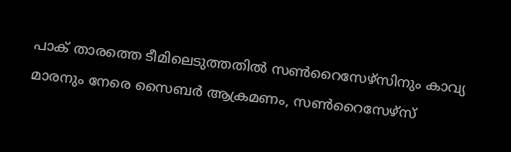പാക് താരത്തെ ടീമിലെടുത്തതിൽ സൺറൈസേഴ്സിനും കാവ്യ മാരനും നേരെ സൈബർ ആക്രമണം, സൺറൈസേഴ്സ്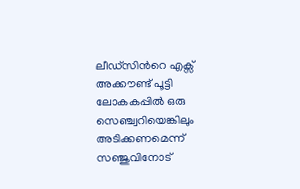ലീഡ്‌സിന്‍റെ എക്സ് അക്കൗണ്ട് പൂട്ടി
ലോകകപ്പില്‍ ഒരു സെഞ്ച്വറിയെങ്കിലും അടിക്കണമെന്ന് സഞ്ജുവിനോട്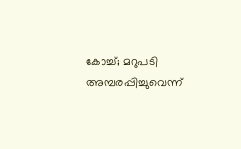കോച്ച്; മറുപടി അമ്പരപ്പിച്ചുവെന്ന്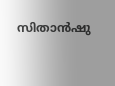സിതാൻഷു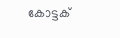കോട്ടക്